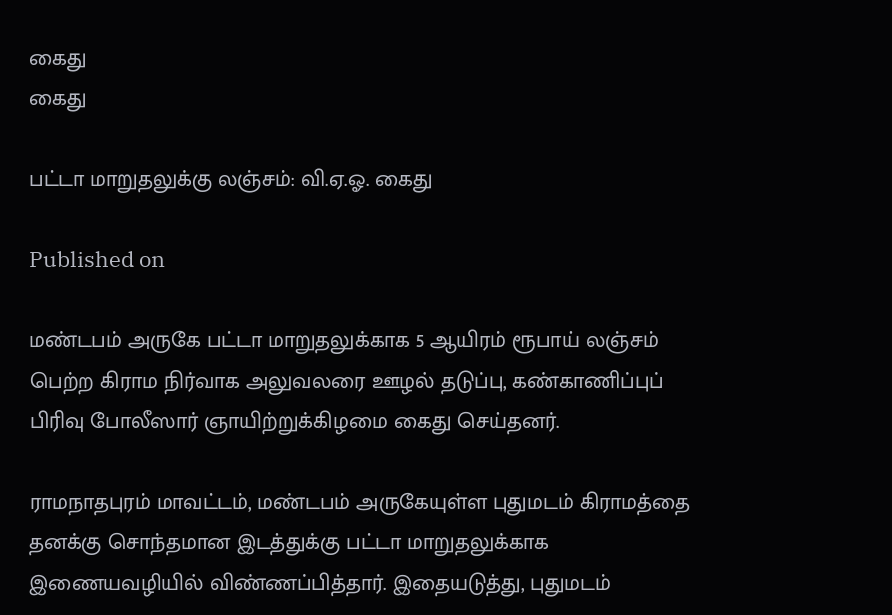கைது
கைது

பட்டா மாறுதலுக்கு லஞ்சம்: வி.ஏ.ஓ. கைது

Published on

மண்டபம் அருகே பட்டா மாறுதலுக்காக 5 ஆயிரம் ரூபாய் லஞ்சம் பெற்ற கிராம நிர்வாக அலுவலரை ஊழல் தடுப்பு, கண்காணிப்புப் பிரிவு போலீஸார் ஞாயிற்றுக்கிழமை கைது செய்தனர்.

ராமநாதபுரம் மாவட்டம், மண்டபம் அருகேயுள்ள புதுமடம் கிராமத்தை தனக்கு சொந்தமான இடத்துக்கு பட்டா மாறுதலுக்காக இணையவழியில் விண்ணப்பித்தார். இதையடுத்து, புதுமடம்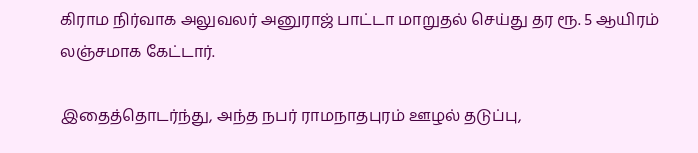கிராம நிர்வாக அலுவலர் அனுராஜ் பாட்டா மாறுதல் செய்து தர ரூ. 5 ஆயிரம் லஞ்சமாக கேட்டார்.

இதைத்தொடர்ந்து, அந்த நபர் ராமநாதபுரம் ஊழல் தடுப்பு,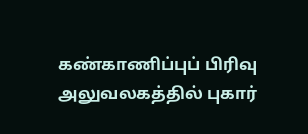கண்காணிப்புப் பிரிவு அலுவலகத்தில் புகார்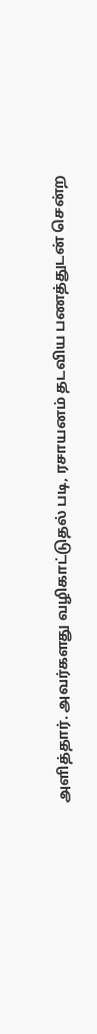அளித்தார். அவர்களது வழிகாட்டுதல் படி, ரசாயனம் தடவிய பணத்துடன் சென்ற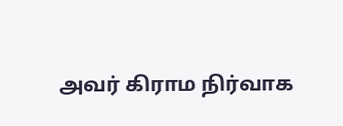அவர் கிராம நிர்வாக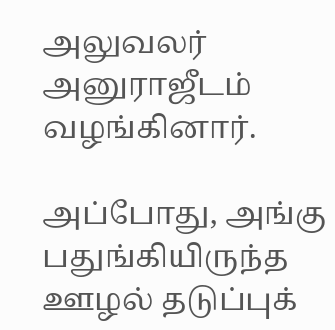அலுவலர் அனுராஜீடம் வழங்கினார்.

அப்போது, அங்கு பதுங்கியிருந்த ஊழல் தடுப்புக்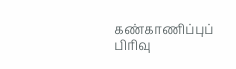கண்காணிப்புப் பிரிவு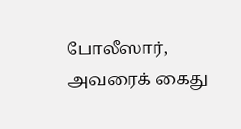போலீஸார், அவரைக் கைது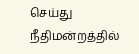செய்து நீதிமன்றத்தில்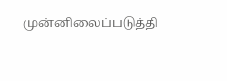முன்னிலைப்படுத்தி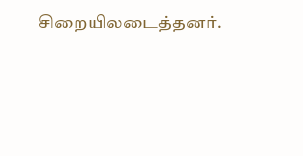சிறையிலடைத்தனர்.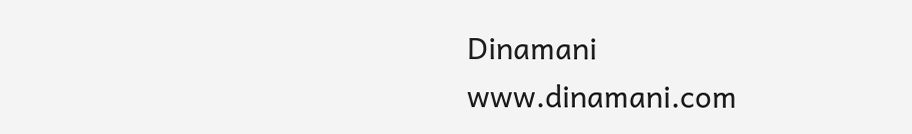Dinamani
www.dinamani.com